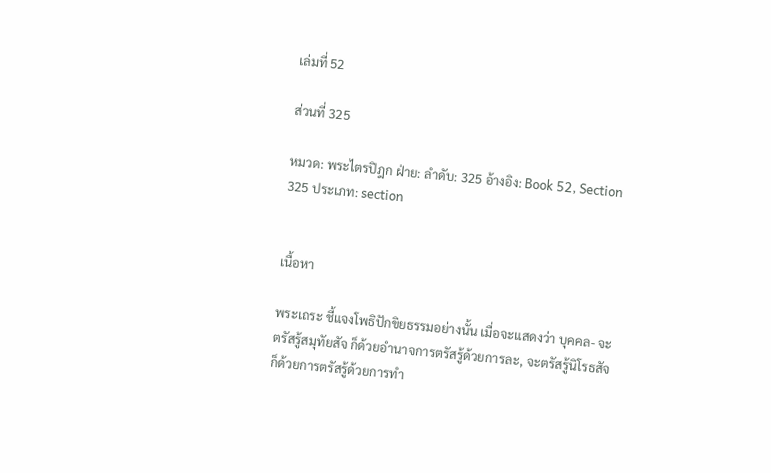เล่มที่ 52

ส่วนที่ 325

หมวด: พระไตรปิฎก ฝ่าย: ลำดับ: 325 อ้างอิง: Book 52, Section 325 ประเภท: section


เนื้อหา

พระเถระ ชี้แจงโพธิปักขิยธรรมอย่างนั้น เมื่อจะแสดงว่า บุคคล- จะตรัสรู้สมุทัยสัจ ก็ด้วยอำนาจการตรัสรู้ด้วยการละ, จะตรัสรู้นิโรธสัจ ก็ด้วยการตรัสรู้ด้วยการทำ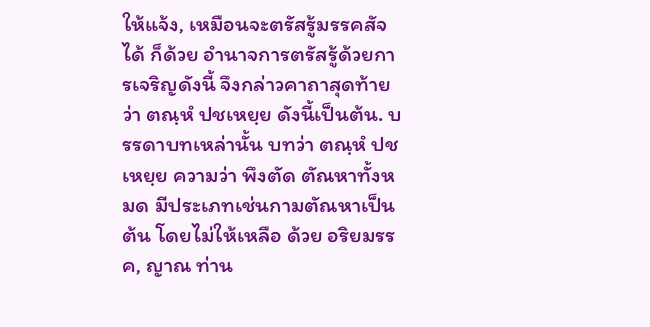ให้แจ้ง, เหมือนจะตรัสรู้มรรคสัจได้ ก็ด้วย อำนาจการตรัสรู้ด้วยการเจริญดังนี้ จึงกล่าวคาถาสุดท้ายว่า ตณฺหํ ปชเหยฺย ดังนี้เป็นต้น. บรรดาบทเหล่านั้น บทว่า ตณฺหํ ปชเหยฺย ความว่า พึงตัด ตัณหาทั้งหมด มีประเภทเช่นกามตัณหาเป็นต้น โดยไม่ให้เหลือ ด้วย อริยมรรค, ญาณ ท่าน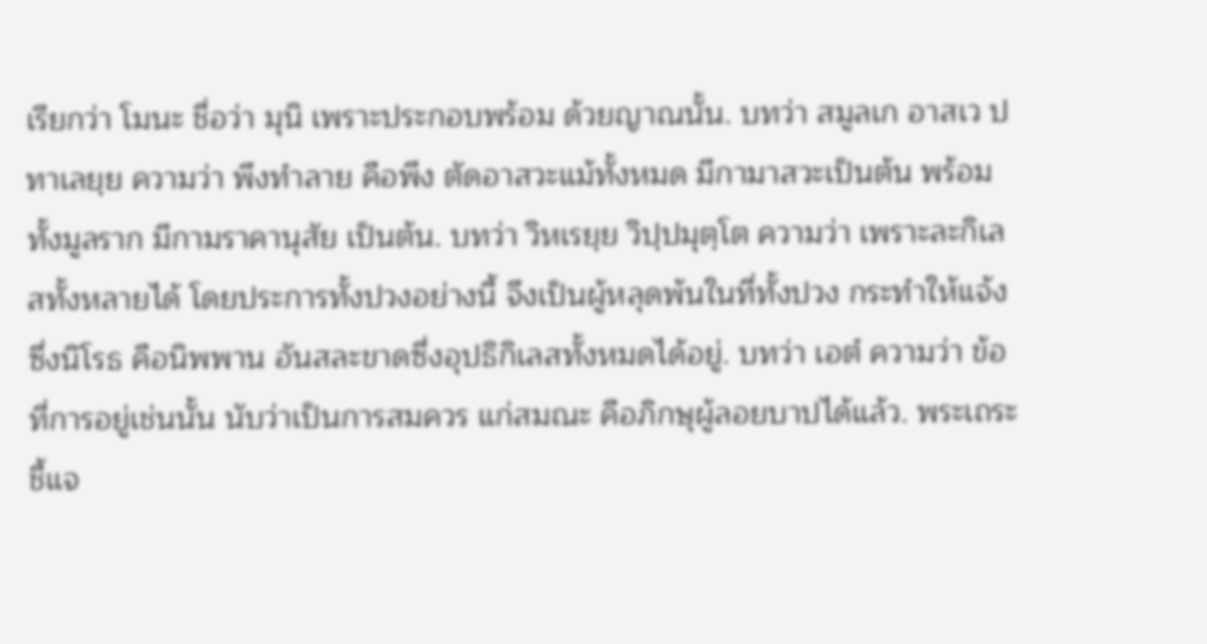เรียกว่า โมนะ ชื่อว่า มุนิ เพราะประกอบพร้อม ด้วยญาณนั้น. บทว่า สมูลเก อาสเว ปทาเลยฺย ความว่า พึงทำลาย คือพึง ตัดอาสวะแม้ทั้งหมด มีกามาสวะเป็นต้น พร้อมทั้งมูลราก มีกามราคานุสัย เป็นต้น. บทว่า วิหเรยฺย วิปฺปมุตฺโต ความว่า เพราะละกิเลสทั้งหลายได้ โดยประการทั้งปวงอย่างนี้ จึงเป็นผู้หลุดพ้นในที่ทั้งปวง กระทำให้แจ้ง ซึ่งนิโรธ คือนิพพาน อันสละขาดซึ่งอุปธิกิเลสทั้งหมดได้อยู่. บทว่า เอตํ ความว่า ข้อที่การอยู่เช่นนั้น นับว่าเป็นการสมควร แก่สมณะ คือภิกษุผู้ลอยบาปได้แล้ว. พระเถระชี้แจ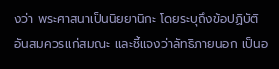งว่า พระศาสนาเป็นนิยยานิกะ โดยระบุถึงข้อปฏิบัติ อันสมควรเเก่สมณะ และชี้แจงว่าลัทธิภายนอก เป็นอ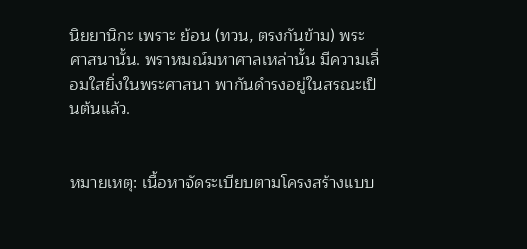นิยยานิกะ เพราะ ย้อน (ทวน, ตรงกันข้าม) พระศาสนานั้น. พราหมณ์มหาศาลเหล่านั้น มีความเลื่อมใสยิ่งในพระศาสนา พากันดำรงอยู่ในสรณะเป็นต้นแล้ว.


หมายเหตุ: เนื้อหาจัดระเบียบตามโครงสร้างแบบ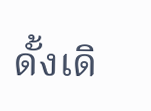ดั้งเดิ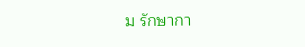ม รักษากา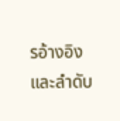รอ้างอิงและลำดับ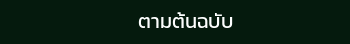ตามต้นฉบับ